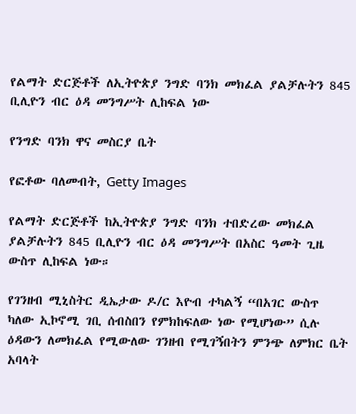የልማት ድርጅቶች ለኢትዮጵያ ንግድ ባንክ መክፈል ያልቻሉትን 845 ቢሊዮን ብር ዕዳ መንግሥት ሊከፍል ነው

የንግድ ባንክ ዋና መስርያ ቤት

የፎቶው ባለመብት, Getty Images

የልማት ድርጅቶች ከኢትዮጵያ ንግድ ባንክ ተበድረው መክፈል ያልቻሉትን 845 ቢሊዮን ብር ዕዳ መንግሥት በአስር ዓመት ጊዜ ውስጥ ሊከፍል ነው።

የገንዘብ ሚኒስትር ዲኤታው ዶ/ር እዮብ ተካልኝ “በአገር ውስጥ ካለው ኢኮኖሚ ገቢ ሰብስበን የምክከፍለው ነው የሚሆነው” ሲሉ ዕዳውን ለመክፈል የሚውለው ገንዘብ የሚገኝበትን ምንጭ ለምክር ቤት አባላት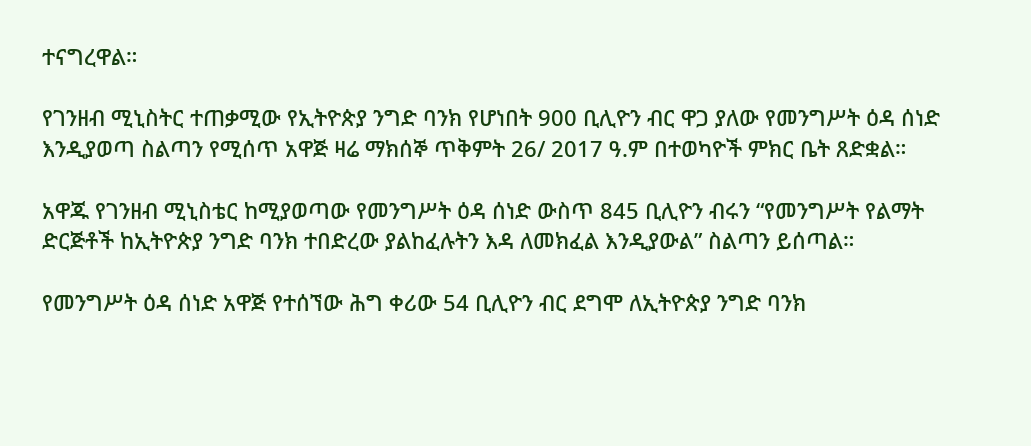ተናግረዋል።

የገንዘብ ሚኒስትር ተጠቃሚው የኢትዮጵያ ንግድ ባንክ የሆነበት 900 ቢሊዮን ብር ዋጋ ያለው የመንግሥት ዕዳ ሰነድ እንዲያወጣ ስልጣን የሚሰጥ አዋጅ ዛሬ ማክሰኞ ጥቅምት 26/ 2017 ዓ.ም በተወካዮች ምክር ቤት ጸድቋል።

አዋጁ የገንዘብ ሚኒስቴር ከሚያወጣው የመንግሥት ዕዳ ሰነድ ውስጥ 845 ቢሊዮን ብሩን “የመንግሥት የልማት ድርጅቶች ከኢትዮጵያ ንግድ ባንክ ተበድረው ያልከፈሉትን እዳ ለመክፈል እንዲያውል” ስልጣን ይሰጣል።

የመንግሥት ዕዳ ሰነድ አዋጅ የተሰኘው ሕግ ቀሪው 54 ቢሊዮን ብር ደግሞ ለኢትዮጵያ ንግድ ባንክ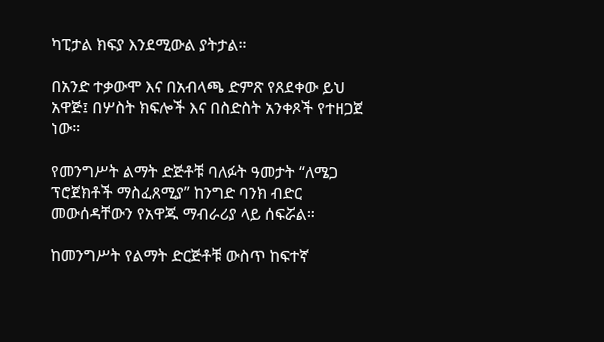ካፒታል ክፍያ እንደሚውል ያትታል።

በአንድ ተቃውሞ እና በአብላጫ ድምጽ የጸደቀው ይህ አዋጅ፤ በሦስት ክፍሎች እና በስድስት አንቀጾች የተዘጋጀ ነው።

የመንግሥት ልማት ድጅቶቹ ባለፉት ዓመታት “ለሜጋ ፕሮጀክቶች ማስፈጸሚያ” ከንግድ ባንክ ብድር መውሰዳቸውን የአዋጁ ማብራሪያ ላይ ሰፍሯል።

ከመንግሥት የልማት ድርጅቶቹ ውስጥ ከፍተኛ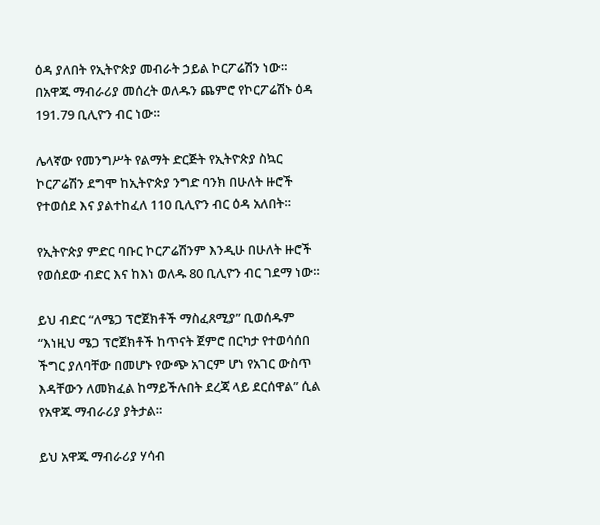ዕዳ ያለበት የኢትዮጵያ መብራት ኃይል ኮርፖሬሽን ነው። በአዋጁ ማብራሪያ መሰረት ወለዱን ጨምሮ የኮርፖሬሽኑ ዕዳ 191.79 ቢሊዮን ብር ነው።

ሌላኛው የመንግሥት የልማት ድርጅት የኢትዮጵያ ስኳር ኮርፖሬሽን ደግሞ ከኢትዮጵያ ንግድ ባንክ በሁለት ዙሮች የተወሰደ እና ያልተከፈለ 110 ቢሊዮን ብር ዕዳ አለበት።

የኢትዮጵያ ምድር ባቡር ኮርፖሬሽንም እንዲሁ በሁለት ዙሮች የወሰደው ብድር እና ከእነ ወለዱ 80 ቢሊዮን ብር ገደማ ነው።

ይህ ብድር “ለሜጋ ፕሮጀክቶች ማስፈጸሚያ” ቢወሰዱም “እነዚህ ሜጋ ፕሮጀክቶች ከጥናት ጀምሮ በርካታ የተወሳሰበ ችግር ያለባቸው በመሆኑ የውጭ አገርም ሆነ የአገር ውስጥ እዳቸውን ለመክፈል ከማይችሉበት ደረጃ ላይ ደርሰዋል” ሲል የአዋጁ ማብራሪያ ያትታል።

ይህ አዋጁ ማብራሪያ ሃሳብ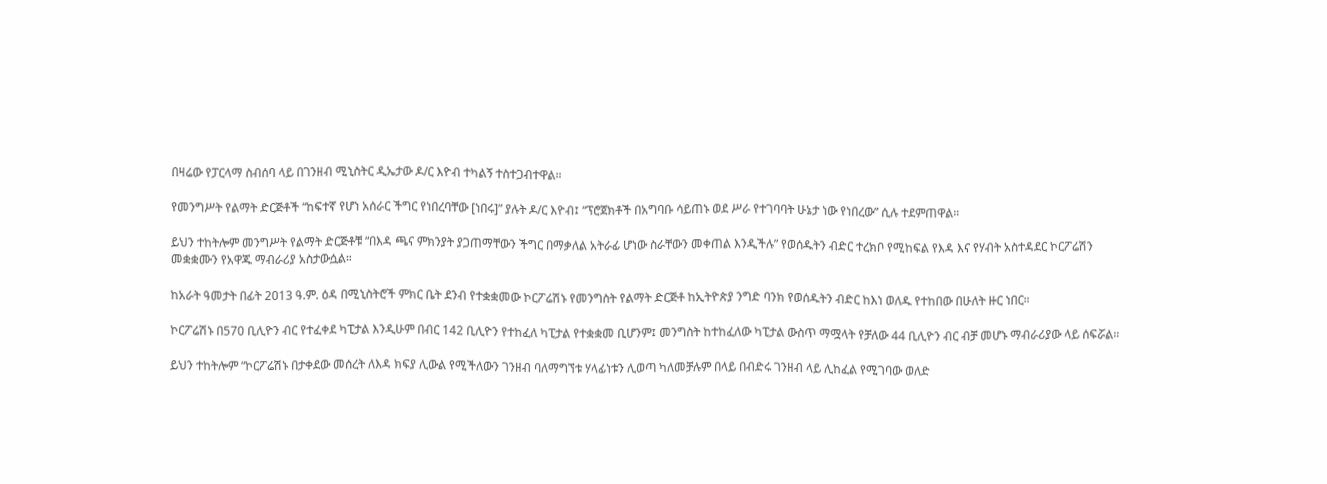በዛሬው የፓርላማ ስብሰባ ላይ በገንዘብ ሚኒስትር ዲኤታው ዶ/ር እዮብ ተካልኝ ተስተጋብተዋል።

የመንግሥት የልማት ድርጅቶች “ከፍተኛ የሆነ አሰራር ችግር የነበረባቸው [ነበሩ]” ያሉት ዶ/ር እዮብ፤ “ፕሮጀክቶች በአግባቡ ሳይጠኑ ወደ ሥራ የተገባባት ሁኔታ ነው የነበረው” ሲሉ ተደምጠዋል።

ይህን ተከትሎም መንግሥት የልማት ድርጅቶቹ “በእዳ ጫና ምክንያት ያጋጠማቸውን ችግር በማቃለል አትራፊ ሆነው ስራቸውን መቀጠል እንዲችሉ” የወሰዱትን ብድር ተረክቦ የሚከፍል የእዳ እና የሃብት አስተዳደር ኮርፖሬሽን መቋቋሙን የአዋጁ ማብራሪያ አስታውሷል።

ከአራት ዓመታት በፊት 2013 ዓ.ም. ዕዳ በሚኒስትሮች ምክር ቤት ደንብ የተቋቋመው ኮርፖሬሽኑ የመንግስት የልማት ድርጅቶ ከኢትዮጵያ ንግድ ባንክ የወሰዱትን ብድር ከእነ ወለዱ የተከበው በሁለት ዙር ነበር።

ኮርፖሬሽኑ በ570 ቢሊዮን ብር የተፈቀደ ካፒታል እንዲሁም በብር 142 ቢሊዮን የተከፈለ ካፒታል የተቋቋመ ቢሆንም፤ መንግስት ከተከፈለው ካፒታል ውስጥ ማሟላት የቻለው 44 ቢሊዮን ብር ብቻ መሆኑ ማብራሪያው ላይ ሰፍሯል።

ይህን ተከትሎም “ኮርፖሬሽኑ በታቀደው መሰረት ለእዳ ክፍያ ሊውል የሚችለውን ገንዘብ ባለማግኘቱ ሃላፊነቱን ሊወጣ ካለመቻሉም በላይ በብድሩ ገንዘብ ላይ ሊከፈል የሚገባው ወለድ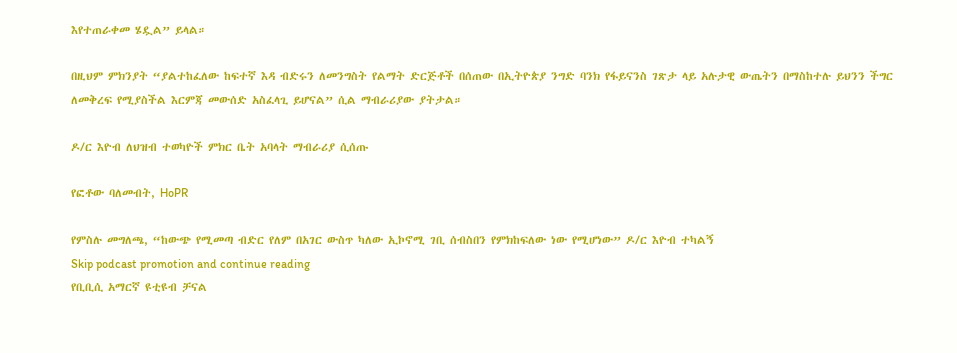እየተጠራቀመ ሄዷል” ይላል።

በዚህም ምክንያት “ያልተከፈለው ከፍተኛ እዳ ብድሩን ለመንግስት የልማት ድርጅቶች በሰጠው በኢትዮጵያ ንግድ ባንክ የፋይናንስ ገጽታ ላይ አሉታዊ ውጤትን በማስከተሉ ይህንን ችግር ለመቅረፍ የሚያስችል እርምጃ መውሰድ አስፈላጊ ይሆናል” ሲል ማብራሪያው ያትታል።

ዶ/ር እዮብ ለህዝብ ተወካዮች ምክር ቤት አባላት ማብራሪያ ሲሰጡ

የፎቶው ባለመብት, HoPR

የምስሉ መግለጫ, “ከውጭ የሚመጣ ብድር የለም በአገር ውስጥ ካለው ኢኮኖሚ ገቢ ሰብስበን የምክከፍለው ነው የሚሆነው” ዶ/ር እዮብ ተካልኝ
Skip podcast promotion and continue reading
የቢቢሲ አማርኛ ዩቲዩብ ቻናል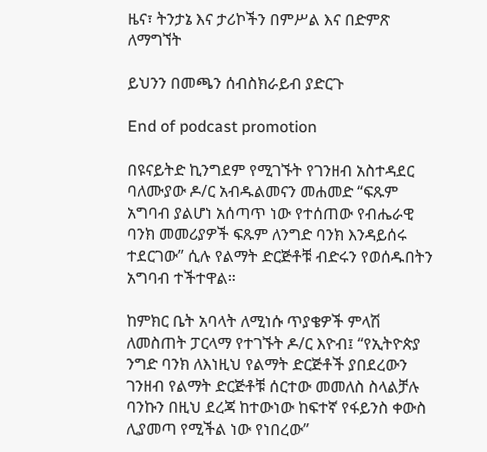ዜና፣ ትንታኔ እና ታሪኮችን በምሥል እና በድምጽ ለማግኘት

ይህንን በመጫን ሰብስክራይብ ያድርጉ

End of podcast promotion

በዩናይትድ ኪንግደም የሚገኙት የገንዘብ አስተዳደር ባለሙያው ዶ/ር አብዱልመናን መሐመድ “ፍጹም አግባብ ያልሆነ አሰጣጥ ነው የተሰጠው የብሔራዊ ባንክ መመሪያዎች ፍጹም ለንግድ ባንክ እንዳይሰሩ ተደርገው” ሲሉ የልማት ድርጅቶቹ ብድሩን የወሰዱበትን አግባብ ተችተዋል።

ከምክር ቤት አባላት ለሚነሱ ጥያቄዎች ምላሽ ለመስጠት ፓርላማ የተገኙት ዶ/ር እዮብ፤ “የኢትዮጵያ ንግድ ባንክ ለእነዚህ የልማት ድርጅቶች ያበደረውን ገንዘብ የልማት ድርጅቶቹ ሰርተው መመለስ ስላልቻሉ ባንኩን በዚህ ደረጃ ከተውነው ከፍተኛ የፋይንስ ቀውስ ሊያመጣ የሚችል ነው የነበረው”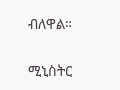ብለዋል።

ሚኒስትር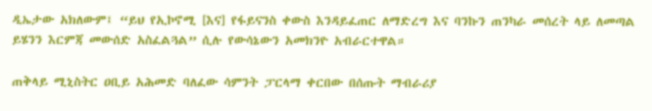ዲኤታው አክለውም፤ “ይህ የኢኮኖሚ [እና] የፋይናንስ ቀውስ እንዳይፈጠር ለማድረግ እና ባንኩን ጠንካራ መሰረት ላይ ለመጣል ይሄንን እርምጃ መውሰድ አስፈልጓል” ሲሉ የውሳኔውን አመክንዮ አብራርተዋል።

ጠቅላይ ሚኒስትር ዐቢይ አሕመድ ባለፈው ሳምንት ፓርላማ ቀርበው በሰጡት ማብራሪያ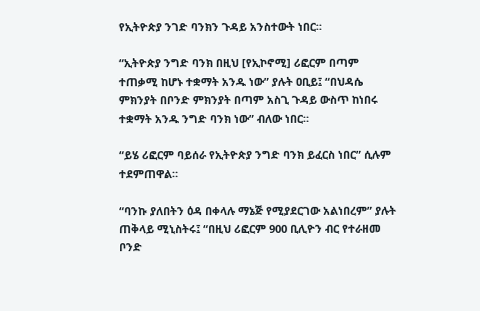የኢትዮጵያ ንገድ ባንክን ጉዳይ አንስተውት ነበር።

“ኢትዮጵያ ንግድ ባንክ በዚህ [የኢኮኖሚ] ሪፎርም በጣም ተጠቃሚ ከሆኑ ተቋማት አንዱ ነው” ያሉት ዐቢይ፤ “በህዳሴ ምክንያት በቦንድ ምክንያት በጣም አስጊ ጉዳይ ውስጥ ከነበሩ ተቋማት አንዱ ንግድ ባንክ ነው” ብለው ነበር።

“ይሄ ሪፎርም ባይሰራ የኢትዮጵያ ንግድ ባንክ ይፈርስ ነበር” ሲሉም ተደምጠዋል።

“ባንኩ ያለበትን ዕዳ በቀላሉ ማኔጅ የሚያደርገው አልነበረም” ያሉት ጠቅላይ ሚኒስትሩ፤ “በዚህ ሪፎርም 900 ቢሊዮን ብር የተራዘመ ቦንድ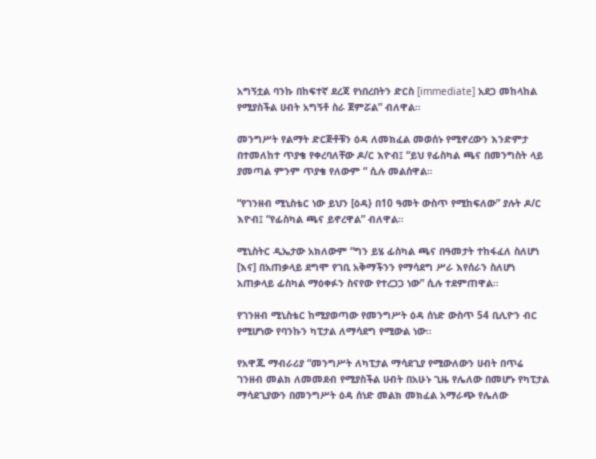አግኝቷል ባንኩ በከፍተኛ ደረጃ የነበረበትን ድርስ [immediate] አደጋ መከላከል የሚያስችል ሀብት አግኝቶ ስራ ጀምሯል” ብለዋል።

መንግሥት የልማት ድርጅቶቹን ዕዳ ለመክፈል መወሰኑ የሚኖረውን እንድምታ በተመለከተ ጥያቄ የቀረባለቸው ዶ/ር እዮብ፤ “ይህ የፊስካል ጫና በመንግስት ላይ ያመጣል ምንም ጥያቄ የለውም “ ሲሉ መልሰዋል።

“የገንዘብ ሚኒስቴር ነው ይህን [ዕዳ} በ10 ዓመት ውስጥ የሚከፍለው” ያሉት ዶ/ር እዮብ፤ “የፊስካል ጫና ይኖረዋል” ብለዋል።

ሚኒስትር ዲኤታው አክለውም “ግን ይሄ ፊስካል ጫና በዓመታት ተከፋፈለ ስለሆነ [እና] በአጠቃላይ ደግሞ የገቢ አቅማችንን የማሳደግ ሥራ እየሰራን ስለሆነ አጠቃላይ ፊስካል ማዕቀፉን ስናየው የተረጋጋ ነው” ሲሉ ተደምጠዋል።

የገንዘብ ሚኒስቴር ከሚያወጣው የመንግሥት ዕዳ ሰነድ ውስጥ 54 ቢሊዮን ብር የሚሆነው የባንኩን ካፒታል ለማሳደግ የሚውል ነው።

የአዋጁ ማብራሪያ “መንግሥት ለካፒታል ማሳደጊያ የሚውለውን ሀብት በጥሬ ገንዘብ መልክ ለመመደብ የሚያስችል ሀብት በአሁኑ ጊዜ የሌለው በመሆኑ የካፒታል ማሳደጊያውን በመንግሥት ዕዳ ሰነድ መልክ መክፈል አማራጭ የሌለው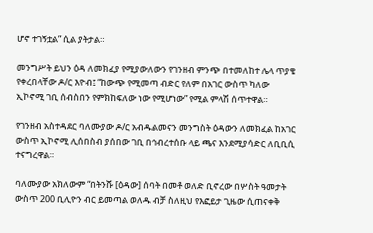ሆኖ ተገኝቷል” ሲል ያትታል።

መንግሥት ይህን ዕዳ ለመክፈያ የሚያውለውን የገንዘብ ምንጭ በተመለከተ ሌላ ጥያቄ የቀረበላቸው ዶ/ር እዮብ፤ “ከውጭ የሚመጣ ብድር የለም በአገር ውስጥ ካለው ኢኮኖሚ ገቢ ሰብስበን የምክከፍለው ነው የሚሆነው” የሚል ምላሽ ሰጥተዋል።

የገንዘብ አስተዳደር ባለሙያው ዶ/ር አብዱልመናን መንግስት ዕዳውን ለመክፈል ከአገር ውስጥ ኢኮኖሚ ሊሰበስብ ያሰበው ገቢ በኅብረተሰቡ ላይ ጫና እንደሚያሳድር ለቢቢሲ ተናግረዋል።

ባለሙያው አክለውም “በትንሹ [ዕዳው] ሰባት በመቶ ወለድ ቢኖረው በሦስት ዓመታት ውስጥ 200 ቢሊዮን ብር ይመጣል ወለዱ ብቻ ስለዚህ የእፎይታ ጊዜው ሲጠናቀቅ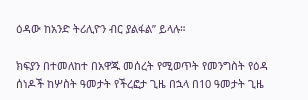ዕዳው ከአንድ ትሪሊዮን ብር ያልፋል” ይላሉ።

ክፍያን በተመለከተ በአዋጁ መሰረት የሚወጥት የመንግስት የዕዳ ሰነዶች ከሦስት ዓመታት የችረፎታ ጊዜ በኋላ በ10 ዓመታት ጊዜ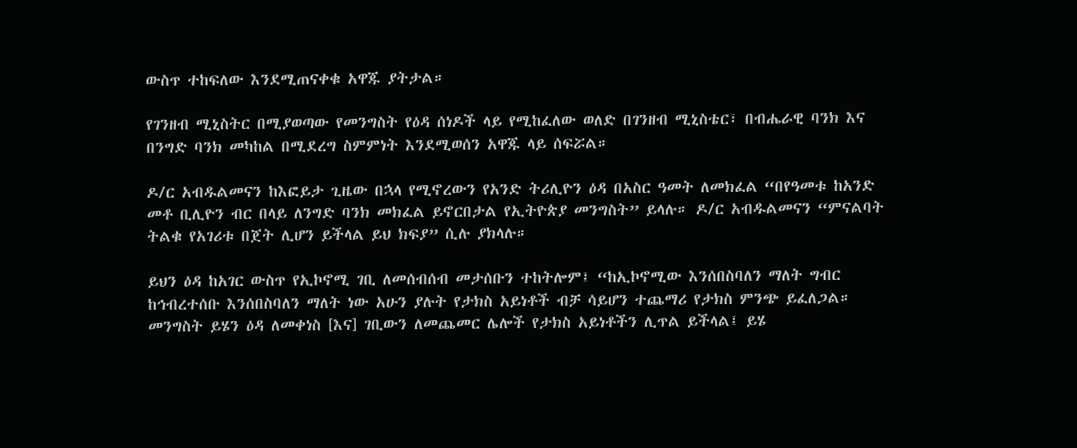ውስጥ ተከፍለው እንደሚጠናቀቁ አዋጁ ያትታል።

የገንዘብ ሚኒስትር በሚያወጣው የመንግስት የዕዳ ሰነዶች ላይ የሚከፈለው ወለድ በገንዘብ ሚኒስቴር፣ በብሔራዊ ባንክ እና በንግድ ባንክ መካከል በሚደረግ ስምምነት እንደሚወሰን አዋጁ ላይ ሰፍሯል።

ዶ/ር አብዱልመናን ከእፎይታ ጊዜው በኋላ የሚኖረውን የአንድ ትሪሊዮን ዕዳ በአስር ዓመት ለመክፈል “በየዓመቱ ከአንድ መቶ ቢሊዮን ብር በላይ ለንግድ ባንክ መክፈል ይኖርበታል የኢትዮጵያ መንግስት” ይላሉ። ዶ/ር አብዱልመናን “ምናልባት ትልቁ የአገሪቱ በጀት ሊሆን ይችላል ይህ ክፍያ” ሲሉ ያክላሉ።

ይህን ዕዳ ከአገር ውስጥ የኢኮኖሚ ገቢ ለመሰብሰብ መታሰቡን ተከትሎም፤ “ከኢኮኖሚው እንሰበስባለን ማለት ግብር ከኅብረተሰቡ እንሰበስባለን ማለት ነው አሁን ያሉት የታክስ አይነቶች ብቻ ሳይሆን ተጨማሪ የታክስ ምንጭ ይፈለጋል። መንግስት ይሄን ዕዳ ለመቀነስ [እና] ገቢውን ለመጨመር ሌሎች የታክስ አይነቶችን ሊጥል ይችላል፤ ይሄ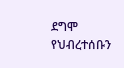ደግሞ የህብረተሰቡን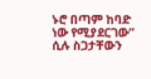ኑሮ በጣም ከባድ ነው የሚያደርገው” ሲሉ ስጋታቸውን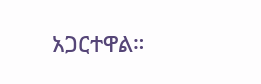አጋርተዋል።